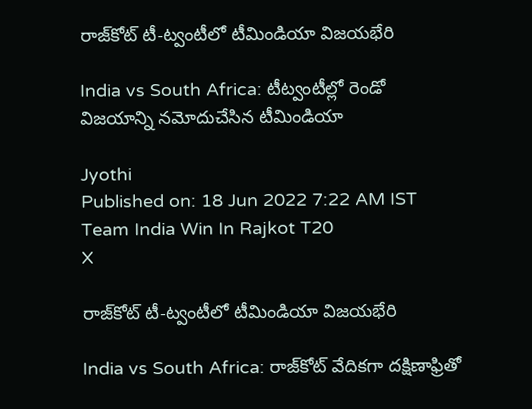రాజ్‌కోట్ టీ-ట్వంటీలో టీమిండియా విజయభేరి

India vs South Africa: టీట్వంటీల్లో రెండో విజయాన్ని నమోదుచేసిన టీమిండియా

Jyothi
Published on: 18 Jun 2022 7:22 AM IST
Team India Win In Rajkot T20
X

రాజ్‌కోట్ టీ-ట్వంటీలో టీమిండియా విజయభేరి

India vs South Africa: రాజ్‌‌కోట్ వేదికగా దక్షిణాఫ్రితో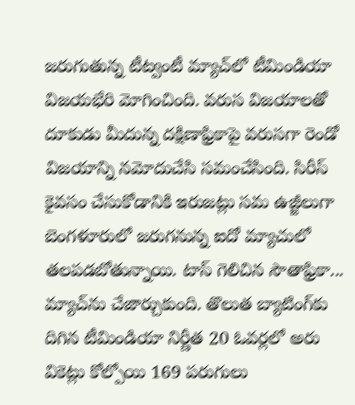జరుగుతున్న టీట్వంటీ మ్యాచ్‌లో టీమిండియా విజయభేరి మోగించింది. వరుస విజయాలతో దూకుడు మీదున్న దక్షిణాఫ్రికాపై వరుసగా రెండో విజయాన్ని నమోదుచేసి సమంచేసింది. సిరీస్ కైవసం చేసుకోడానికి ఇరుజట్లు సమ ఉజ్జీలుగా బెంగళూరులో జరుగనున్న ఐదో మ్యాచులో తలపడబోతున్నాయి. టాస్ గెలిచిన సౌతాఫ్రికా... మ్యాచ్‌ను చేజార్చుకుంది. తొలుత బ్యాటింగ్‌కు దిగిన టీమిండియా నిర్ణీత 20 ఓవర్లలో అరు వికెట్లు కోల్పోయి 169 పరుగులు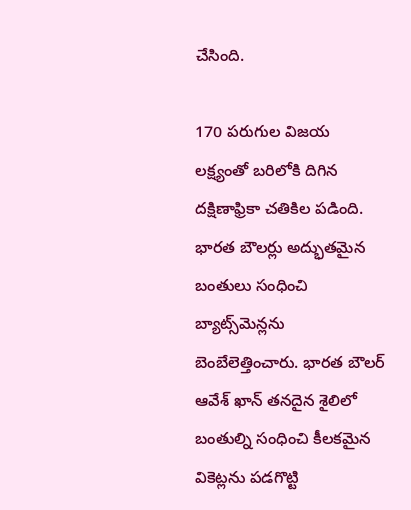చేసింది.

170 పరుగుల విజయ లక్ష్యంతో బరిలోకి దిగిన దక్షిణాఫ్రికా చతికిల పడింది. భారత బౌలర్లు అద్భుతమైన బంతులు సంధించి బ్యాట్స్‌మెన్లను బెంబేలెత్తించారు. భారత బౌలర్‌ ఆవేశ్ ఖాన్ తనదైన శైలిలో బంతుల్ని సంధించి కీలకమైన వికెట్లను పడగొట్టి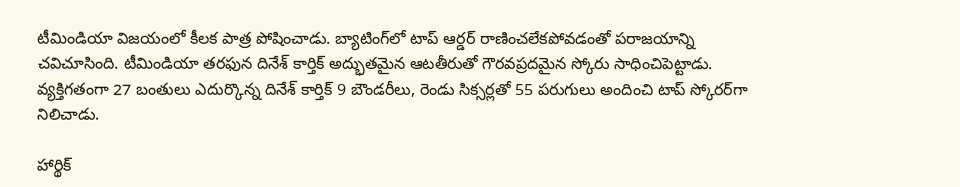టీమిండియా విజయంలో కీలక పాత్ర పోషించాడు. బ్యాటింగ్‌లో టాప్‌ ఆర్డర్ రాణించలేకపోవడంతో పరాజయాన్ని చవిచూసింది. టీమిండియా తరఫున దినేశ్ కార్తిక్ అద్భుతమైన ఆటతీరుతో గౌరవప్రదమైన స్కోరు సాధించిపెట్టాడు. వ్యక్తిగతంగా 27 బంతులు ఎదుర్కొన్న దినేశ్ కార్తిక్ 9 బౌండరీలు, రెండు సిక్సర్లతో 55 పరుగులు అందించి టాప్ స్కోరర్‌గా నిలిచాడు.

హార్థిక్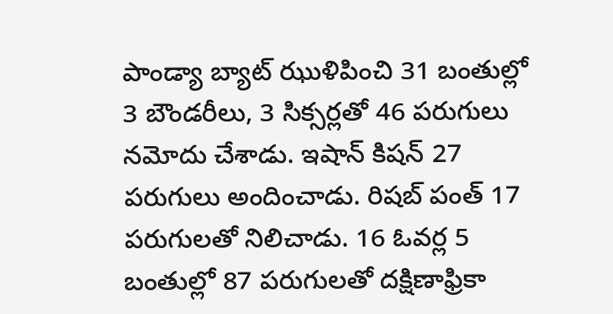పాండ్యా బ్యాట్‌ ఝుళిపించి 31 బంతుల్లో 3 బౌండరీలు, 3 సిక్సర్లతో 46 పరుగులు నమోదు చేశాడు. ఇషాన్ కిషన్ 27 పరుగులు అందించాడు. రిషబ్ పంత్ 17 పరుగులతో నిలిచాడు. 16 ఓవర్ల 5 బంతుల్లో 87 పరుగులతో దక్షిణాఫ్రికా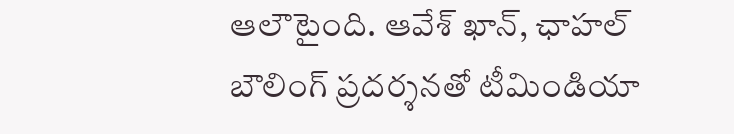ఆలౌటైంది. ఆవేశ్ ఖాన్, ఛాహల్ బౌలింగ్ ప్రదర్శనతో టీమిండియా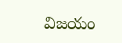విజయం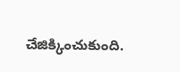చేజిక్కించుకుంది.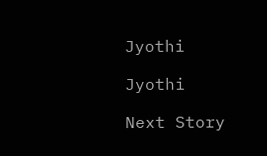Jyothi

Jyothi

Next Story